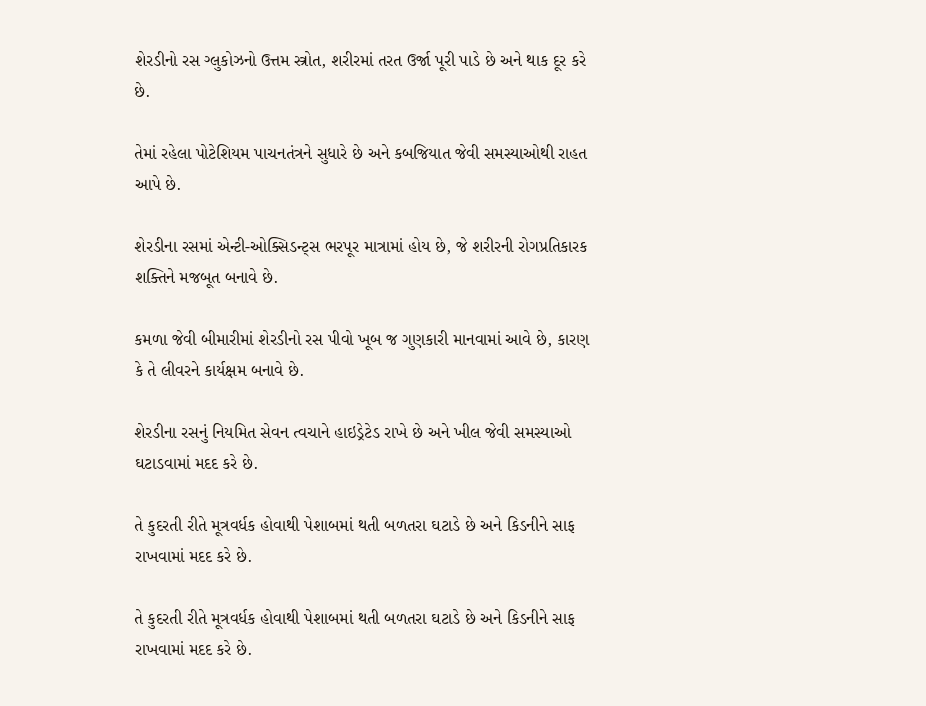શેરડીનો રસ ગ્લુકોઝનો ઉત્તમ સ્ત્રોત, શરીરમાં તરત ઉર્જા પૂરી પાડે છે અને થાક દૂર કરે છે.

તેમાં રહેલા પોટેશિયમ પાચનતંત્રને સુધારે છે અને કબજિયાત જેવી સમસ્યાઓથી રાહત આપે છે.

શેરડીના રસમાં એન્ટી-ઓક્સિડન્ટ્સ ભરપૂર માત્રામાં હોય છે, જે શરીરની રોગપ્રતિકારક શક્તિને મજબૂત બનાવે છે.

કમળા જેવી બીમારીમાં શેરડીનો રસ પીવો ખૂબ જ ગુણકારી માનવામાં આવે છે, કારણ કે તે લીવરને કાર્યક્ષમ બનાવે છે.

શેરડીના રસનું નિયમિત સેવન ત્વચાને હાઇડ્રેટેડ રાખે છે અને ખીલ જેવી સમસ્યાઓ ઘટાડવામાં મદદ કરે છે.

તે કુદરતી રીતે મૂત્રવર્ધક હોવાથી પેશાબમાં થતી બળતરા ઘટાડે છે અને કિડનીને સાફ રાખવામાં મદદ કરે છે.

તે કુદરતી રીતે મૂત્રવર્ધક હોવાથી પેશાબમાં થતી બળતરા ઘટાડે છે અને કિડનીને સાફ રાખવામાં મદદ કરે છે.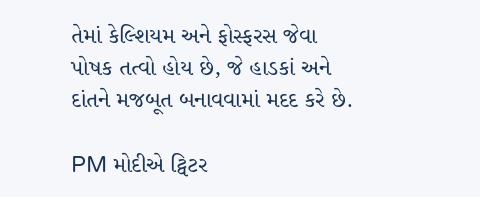તેમાં કેલ્શિયમ અને ફોસ્ફરસ જેવા પોષક તત્વો હોય છે, જે હાડકાં અને દાંતને મજબૂત બનાવવામાં મદદ કરે છે.

PM મોદીએ ટ્વિટર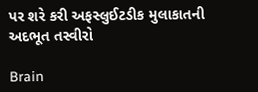પર શરે કરી અફસ્લુઈટડીક મુલાકાતની અદભૂત તસ્વીરો

Brain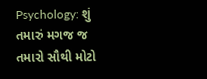Psychology: શું તમારું મગજ જ તમારો સૌથી મોટો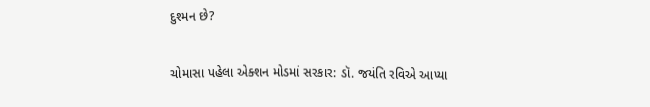દુશ્મન છે?

ચોમાસા પહેલા એક્શન મોડમાં સરકાર: ડૉ. જયંતિ રવિએ આપ્યા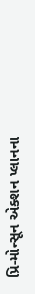પ્રિ-મોન્સૂન એક્શન પ્લાનના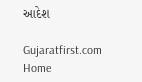આદેશ

Gujaratfirst.com Home